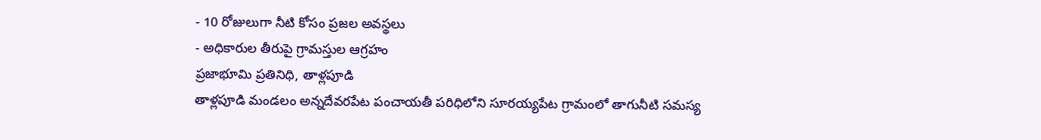- 10 రోజులుగా నీటి కోసం ప్రజల అవస్థలు
- అధికారుల తీరుపై గ్రామస్తుల ఆగ్రహం
ప్రజాభూమి ప్రతినిధి, తాళ్లపూడి
తాళ్లపూడి మండలం అన్నదేవరపేట పంచాయతీ పరిధిలోని సూరయ్యపేట గ్రామంలో తాగునీటి సమస్య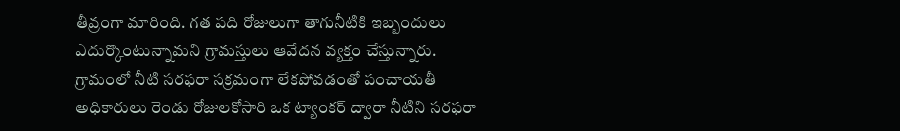తీవ్రంగా మారింది. గత పది రోజులుగా తాగునీటికి ఇబ్బందులు ఎదుర్కొంటున్నామని గ్రామస్తులు ఆవేదన వ్యక్తం చేస్తున్నారు.
గ్రామంలో నీటి సరఫరా సక్రమంగా లేకపోవడంతో పంచాయతీ అధికారులు రెండు రోజులకోసారి ఒక ట్యాంకర్ ద్వారా నీటిని సరఫరా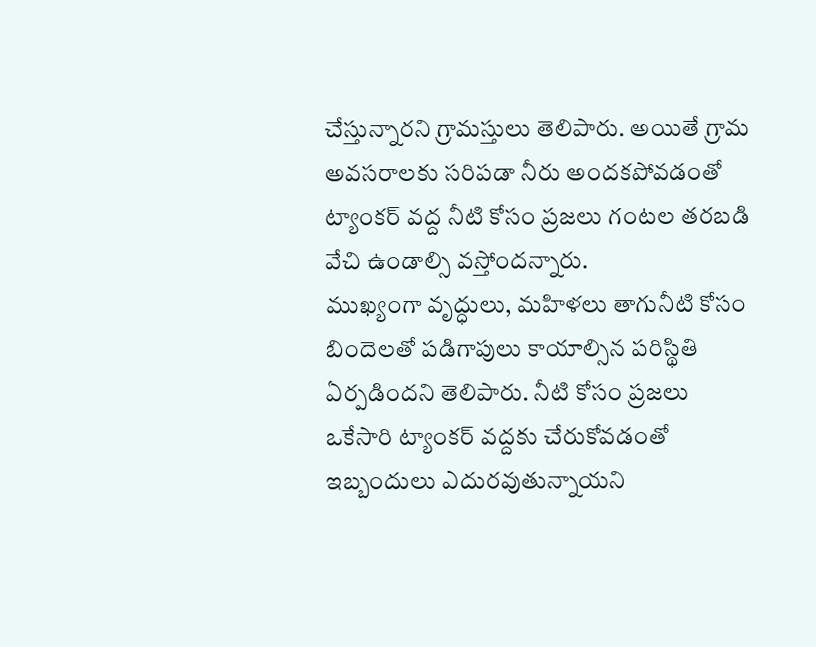చేస్తున్నారని గ్రామస్తులు తెలిపారు. అయితే గ్రామ అవసరాలకు సరిపడా నీరు అందకపోవడంతో ట్యాంకర్ వద్ద నీటి కోసం ప్రజలు గంటల తరబడి వేచి ఉండాల్సి వస్తోందన్నారు.
ముఖ్యంగా వృద్ధులు, మహిళలు తాగునీటి కోసం బిందెలతో పడిగాపులు కాయాల్సిన పరిస్థితి ఏర్పడిందని తెలిపారు. నీటి కోసం ప్రజలు ఒకేసారి ట్యాంకర్ వద్దకు చేరుకోవడంతో ఇబ్బందులు ఎదురవుతున్నాయని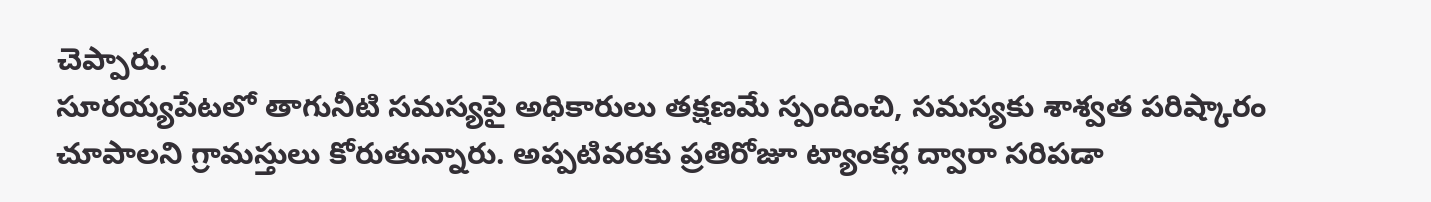చెప్పారు.
సూరయ్యపేటలో తాగునీటి సమస్యపై అధికారులు తక్షణమే స్పందించి, సమస్యకు శాశ్వత పరిష్కారం చూపాలని గ్రామస్తులు కోరుతున్నారు. అప్పటివరకు ప్రతిరోజూ ట్యాంకర్ల ద్వారా సరిపడా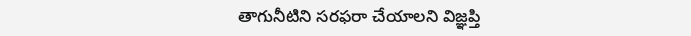తాగునీటిని సరఫరా చేయాలని విజ్ఞప్తి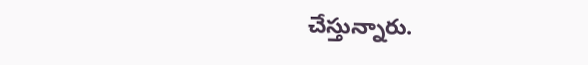చేస్తున్నారు.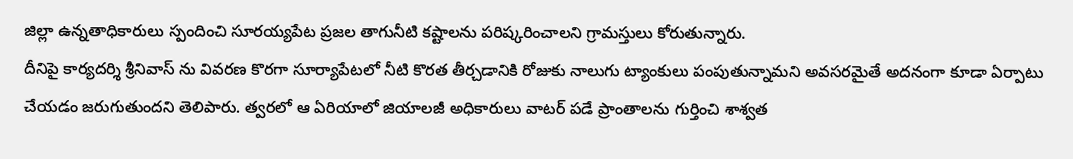జిల్లా ఉన్నతాధికారులు స్పందించి సూరయ్యపేట ప్రజల తాగునీటి కష్టాలను పరిష్కరించాలని గ్రామస్తులు కోరుతున్నారు.
దీనిపై కార్యదర్శి శ్రీనివాస్ ను వివరణ కొరగా సూర్యాపేటలో నీటి కొరత తీర్చడానికి రోజుకు నాలుగు ట్యాంకులు పంపుతున్నామని అవసరమైతే అదనంగా కూడా ఏర్పాటు చేయడం జరుగుతుందని తెలిపారు. త్వరలో ఆ ఏరియాలో జియాలజీ అధికారులు వాటర్ పడే ప్రాంతాలను గుర్తించి శాశ్వత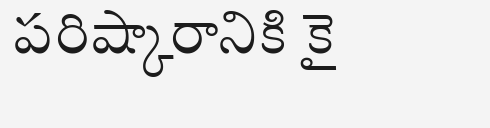పరిష్కారానికి కై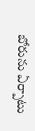బోరును ఏర్పాటు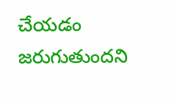చేయడం జరుగుతుందని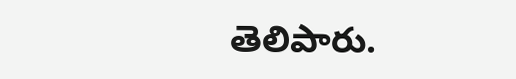తెలిపారు.